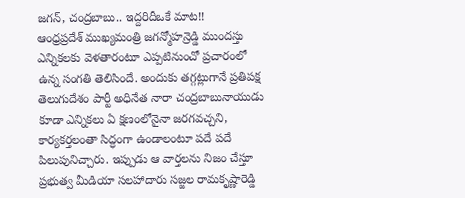జగన్, చంద్రబాబు.. ఇద్దరిదీఒకే మాట!!
ఆంధ్రప్రదేశ్ ముఖ్యమంత్రి జగన్మోహన్రెడ్డి ముందస్తు ఎన్నికలకు వెళతారంటూ ఎప్పటినుంచో ప్రచారంలో ఉన్న సంగతి తెలిసిందే. అందుకు తగ్గట్లుగానే ప్రతిపక్ష తెలుగుదేశం పార్టీ అధినేత నారా చంద్రబాబునాయుడు కూడా ఎన్నికలు ఏ క్షణంలోనైనా జరగవచ్చని, కార్యకర్తలంతా సిద్ధంగా ఉండాలంటూ పదే పదే పిలుపునిచ్చారు. ఇప్పుడు ఆ వార్తలను నిజం చేస్తూ ప్రభుత్వ మీడియా సలహాదారు సజ్జల రామకృష్ణారెడ్డి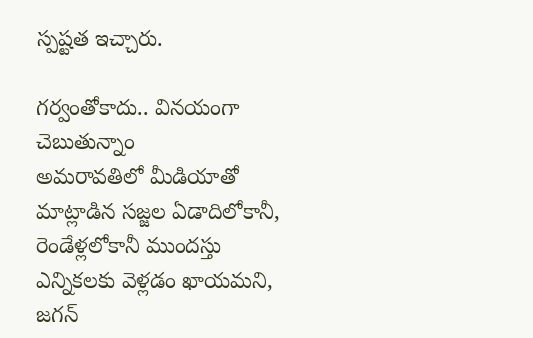స్పష్టత ఇచ్చారు.

గర్వంతోకాదు.. వినయంగా చెబుతున్నాం
అమరావతిలో మీడియాతో మాట్లాడిన సజ్జల ఏడాదిలోకానీ, రెండేళ్లలోకానీ ముందస్తు ఎన్నికలకు వెళ్లడం ఖాయమని, జగన్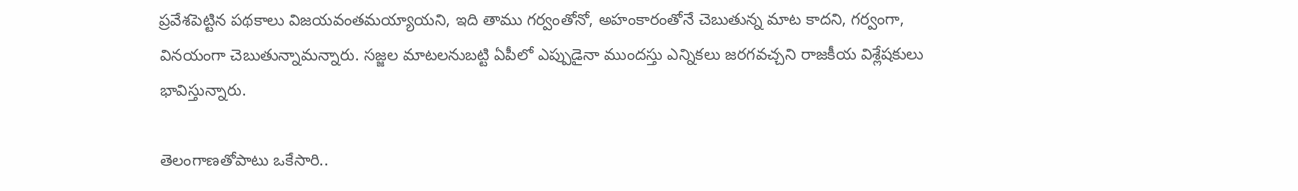ప్రవేశపెట్టిన పథకాలు విజయవంతమయ్యాయని, ఇది తాము గర్వంతోనో, అహంకారంతోనే చెబుతున్న మాట కాదని, గర్వంగా, వినయంగా చెబుతున్నామన్నారు. సజ్జల మాటలనుబట్టి ఏపీలో ఎప్పుడైనా ముందస్తు ఎన్నికలు జరగవచ్చని రాజకీయ విశ్లేషకులు భావిస్తున్నారు.

తెలంగాణతోపాటు ఒకేసారి..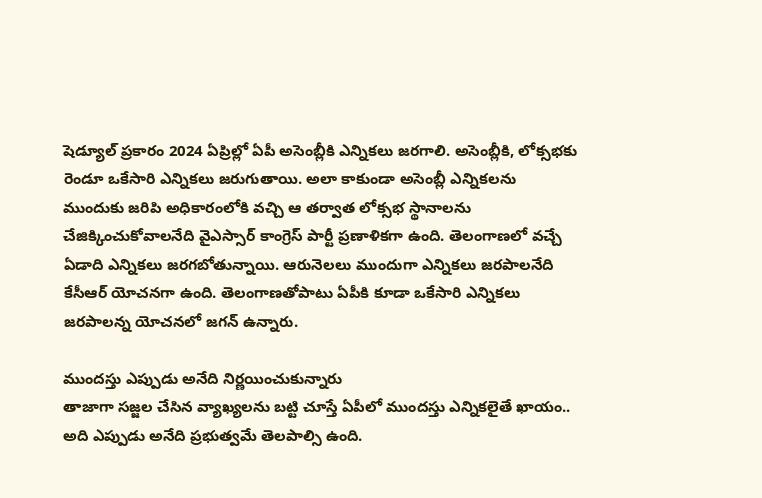షెడ్యూల్ ప్రకారం 2024 ఏప్రిల్లో ఏపీ అసెంబ్లీకి ఎన్నికలు జరగాలి. అసెంబ్లీకి, లోక్సభకు రెండూ ఒకేసారి ఎన్నికలు జరుగుతాయి. అలా కాకుండా అసెంబ్లీ ఎన్నికలను ముందుకు జరిపి అధికారంలోకి వచ్చి ఆ తర్వాత లోక్సభ స్థానాలను చేజిక్కించుకోవాలనేది వైఎస్సార్ కాంగ్రెస్ పార్టీ ప్రణాళికగా ఉంది. తెలంగాణలో వచ్చే ఏడాది ఎన్నికలు జరగబోతున్నాయి. ఆరునెలలు ముందుగా ఎన్నికలు జరపాలనేది కేసీఆర్ యోచనగా ఉంది. తెలంగాణతోపాటు ఏపీకి కూడా ఒకేసారి ఎన్నికలు జరపాలన్న యోచనలో జగన్ ఉన్నారు.

ముందస్తు ఎప్పుడు అనేది నిర్ణయించుకున్నారు
తాజాగా సజ్జల చేసిన వ్యాఖ్యలను బట్టి చూస్తే ఏపీలో ముందస్తు ఎన్నికలైతే ఖాయం.. అది ఎప్పుడు అనేది ప్రభుత్వమే తెలపాల్సి ఉంది.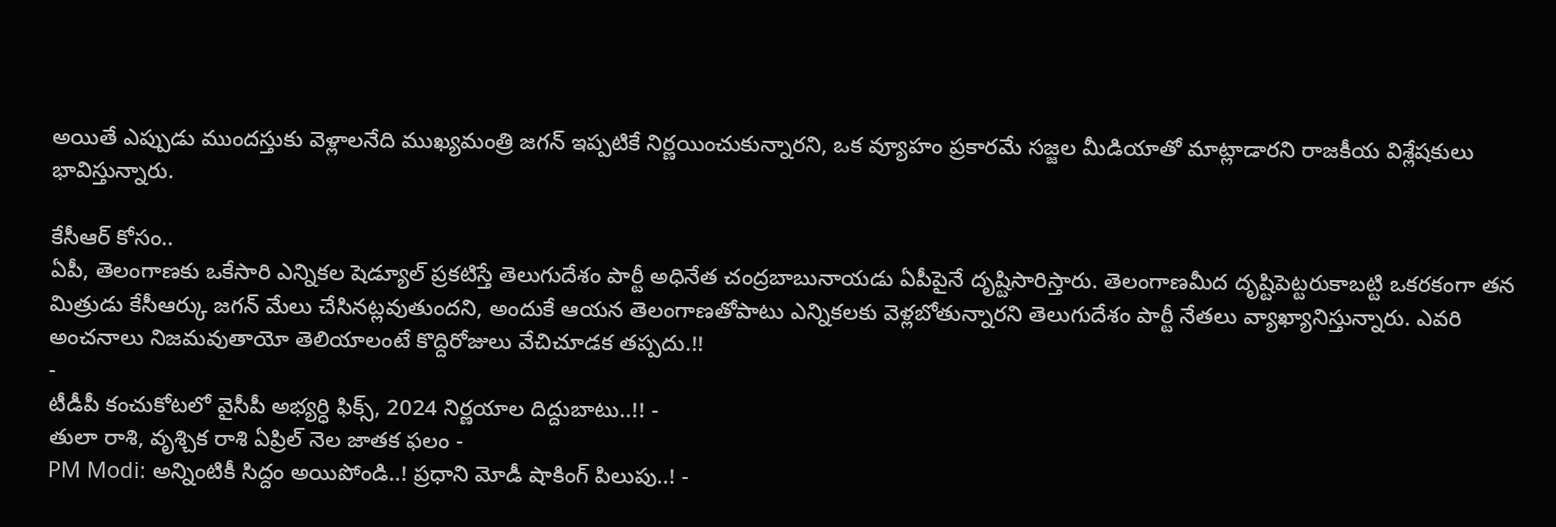అయితే ఎప్పుడు ముందస్తుకు వెళ్లాలనేది ముఖ్యమంత్రి జగన్ ఇప్పటికే నిర్ణయించుకున్నారని, ఒక వ్యూహం ప్రకారమే సజ్జల మీడియాతో మాట్లాడారని రాజకీయ విశ్లేషకులు భావిస్తున్నారు.

కేసీఆర్ కోసం..
ఏపీ, తెలంగాణకు ఒకేసారి ఎన్నికల షెడ్యూల్ ప్రకటిస్తే తెలుగుదేశం పార్టీ అధినేత చంద్రబాబునాయడు ఏపీపైనే దృష్టిసారిస్తారు. తెలంగాణమీద దృష్టిపెట్టరుకాబట్టి ఒకరకంగా తన మిత్రుడు కేసీఆర్కు జగన్ మేలు చేసినట్లవుతుందని, అందుకే ఆయన తెలంగాణతోపాటు ఎన్నికలకు వెళ్లబోతున్నారని తెలుగుదేశం పార్టీ నేతలు వ్యాఖ్యానిస్తున్నారు. ఎవరి అంచనాలు నిజమవుతాయో తెలియాలంటే కొద్దిరోజులు వేచిచూడక తప్పదు.!!
-
టీడీపీ కంచుకోటలో వైసీపీ అభ్యర్ధి ఫిక్స్, 2024 నిర్ణయాల దిద్దుబాటు..!! -
తులా రాశి, వృశ్చిక రాశి ఏప్రిల్ నెల జాతక ఫలం -
PM Modi: అన్నింటికీ సిద్దం అయిపోండి..! ప్రధాని మోడీ షాకింగ్ పిలుపు..! -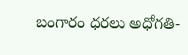బంగారం ధరలు అధోగతి-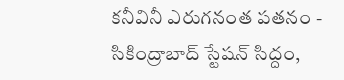కనీవినీ ఎరుగనంత పతనం -
సికింద్రాబాద్ స్టేషన్ సిద్దం,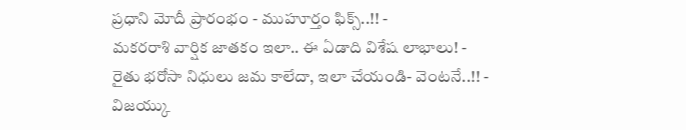ప్రధాని మోదీ ప్రారంభం - ముహూర్తం ఫిక్స్..!! -
మకరరాశి వార్షిక జాతకం ఇలా.. ఈ ఏడాది విశేష లాభాలు! -
రైతు భరోసా నిధులు జమ కాలేదా, ఇలా చేయండి- వెంటనే..!! -
విజయ్కు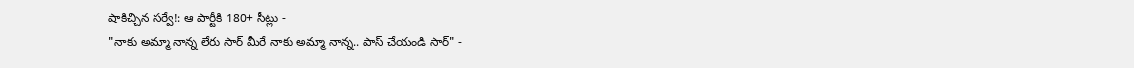షాకిచ్చిన సర్వే!: ఆ పార్టీకి 180+ సీట్లు -
"నాకు అమ్మా నాన్న లేరు సార్ మీరే నాకు అమ్మా నాన్న.. పాస్ చేయండి సార్" -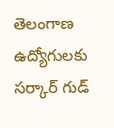తెలంగాణ ఉద్యోగులకు సర్కార్ గుడ్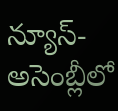న్యూస్-అసెంబ్లీలో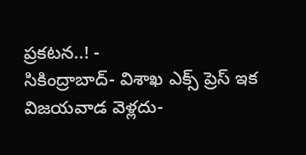ప్రకటన..! -
సికింద్రాబాద్- విశాఖ ఎక్స్ ప్రెస్ ఇక విజయవాడ వెళ్లదు-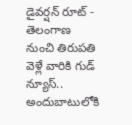డైవర్షన్ రూట్ -
తెలంగాణ నుంచి తిరుపతి వెళ్లే వారికి గుడ్ న్యూస్.. అందుబాటులోకి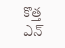కొత్త ఎన్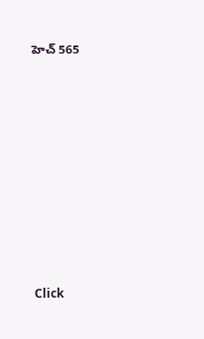హెచ్ 565












Click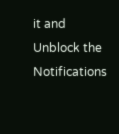it and Unblock the Notifications